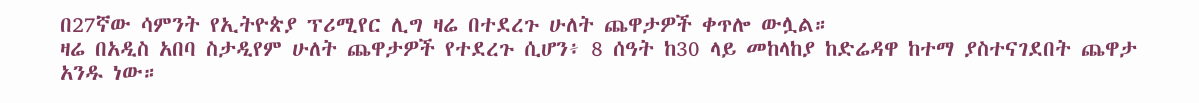በ27ኛው ሳምንት የኢትዮጵያ ፕሪሚየር ሊግ ዛሬ በተደረጉ ሁለት ጨዋታዎች ቀጥሎ ውሏል።
ዛሬ በአዲስ አበባ ስታዲየም ሁለት ጨዋታዎች የተደረጉ ሲሆን፥ 8 ሰዓት ከ30 ላይ መከላከያ ከድሬዳዋ ከተማ ያስተናገደበት ጨዋታ አንዱ ነው።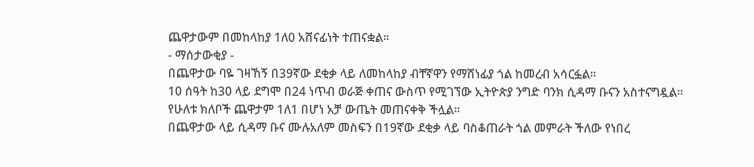ጨዋታውም በመከላከያ 1ለ0 አሸናፊነት ተጠናቋል።
- ማሰታውቂያ -
በጨዋታው ባዬ ገዛኸኝ በ39ኛው ደቂቃ ላይ ለመከላከያ ብቸኛዋን የማሸነፊያ ጎል ከመረብ አሳርፏል።
10 ሰዓት ከ30 ላይ ደግሞ በ24 ነጥብ ወራጅ ቀጠና ውስጥ የሚገኘው ኢትዮጵያ ንግድ ባንክ ሲዳማ ቡናን አስተናግዷል።
የሁለቱ ክለቦች ጨዋታም 1ለ1 በሆነ አቻ ውጤት መጠናቀቅ ችሏል።
በጨዋታው ላይ ሲዳማ ቡና ሙሉአለም መስፍን በ19ኛው ደቂቃ ላይ ባስቆጠራት ጎል መምራት ችለው የነበረ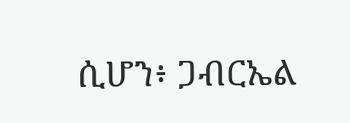ሲሆን፥ ጋብርኤል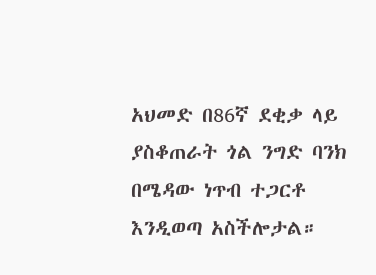አህመድ በ86ኛ ደቂቃ ላይ ያስቆጠራት ጎል ንግድ ባንክ በሜዳው ነጥብ ተጋርቶ እንዲወጣ አስችሎታል።